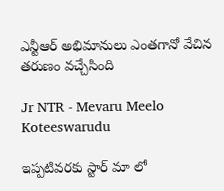ఎన్టీఆర్ అభిమానులు ఎంతగానో వేచిన తరుణం వచ్చేసింది

Jr NTR - Mevaru Meelo Koteeswarudu

ఇప్పటివరకు స్టార్ మా లో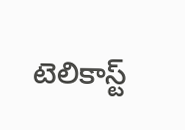టెలికాస్ట్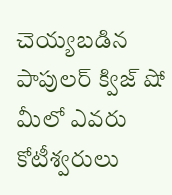చెయ్యబడిన పాపులర్ క్విజ్ షో మీలో ఎవరు కోటీశ్వరులు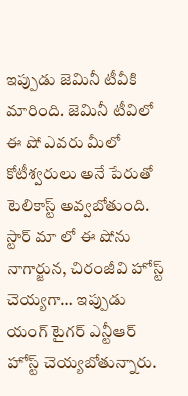ఇప్పుడు జెమినీ టీవీకి మారింది. జెమినీ టీవిలో ఈ షో ఎవరు మీలో కోటీశ్వరులు అనే పేరుతో టెలికాస్ట్ అవ్వబోతుంది. స్టార్ మా లో ఈ షోను నాగార్జున, చిరంజీవి హోస్ట్ చెయ్యగా… ఇప్పుడు యంగ్ టైగర్ ఎన్టీఆర్ హోస్ట్ చెయ్యబోతున్నారు.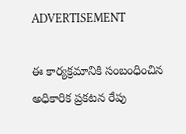ADVERTISEMENT

ఈ కార్యక్రమానికి సంబంధించిన అధికారిక ప్రకటన రేపు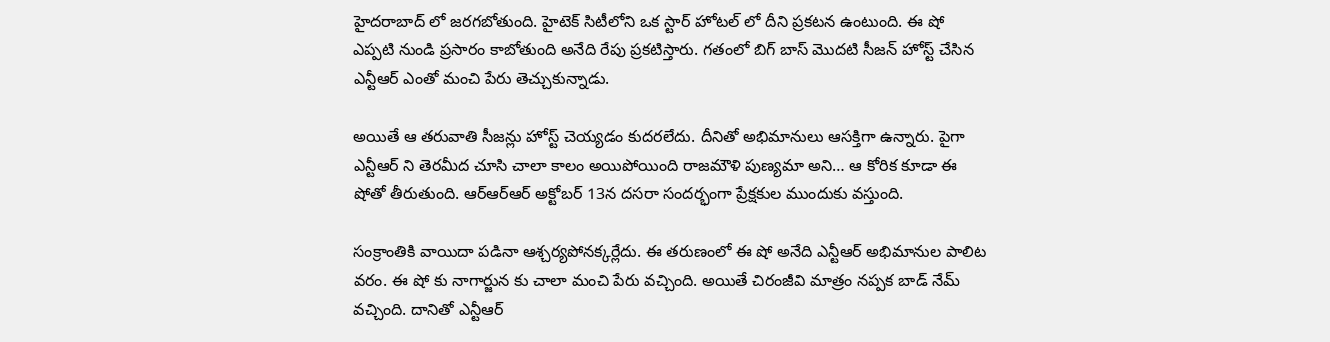హైదరాబాద్ లో జరగబోతుంది. హైటెక్ సిటీలోని ఒక స్టార్ హోటల్ లో దీని ప్రకటన ఉంటుంది. ఈ షో ఎప్పటి నుండి ప్రసారం కాబోతుంది అనేది రేపు ప్రకటిస్తారు. గతంలో బిగ్ బాస్ మొదటి సీజన్ హోస్ట్ చేసిన ఎన్టీఆర్ ఎంతో మంచి పేరు తెచ్చుకున్నాడు.

అయితే ఆ తరువాతి సీజన్లు హోస్ట్ చెయ్యడం కుదరలేదు. దీనితో అభిమానులు ఆసక్తిగా ఉన్నారు. పైగా ఎన్టీఆర్ ని తెరమీద చూసి చాలా కాలం అయిపోయింది రాజమౌళి పుణ్యమా అని… ఆ కోరిక కూడా ఈ షోతో తీరుతుంది. ఆర్ఆర్ఆర్ అక్టోబర్ 13న దసరా సందర్భంగా ప్రేక్షకుల ముందుకు వస్తుంది.

సంక్రాంతికి వాయిదా పడినా ఆశ్చర్యపోనక్కర్లేదు. ఈ తరుణంలో ఈ షో అనేది ఎన్టీఆర్ అభిమానుల పాలిట వరం. ఈ షో కు నాగార్జున కు చాలా మంచి పేరు వచ్చింది. అయితే చిరంజీవి మాత్రం నప్పక బాడ్ నేమ్ వచ్చింది. దానితో ఎన్టీఆర్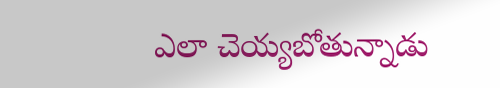ఎలా చెయ్యబోతున్నాడు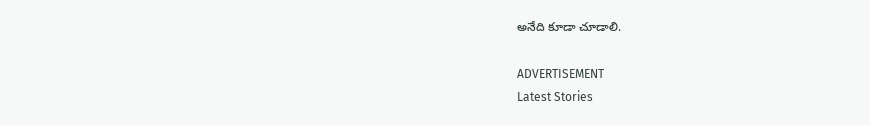అనేది కూడా చూడాలి.

ADVERTISEMENT
Latest Stories